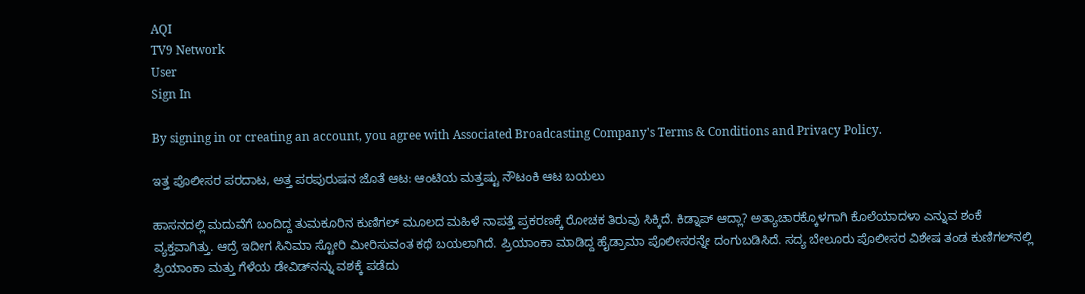AQI
TV9 Network
User
Sign In

By signing in or creating an account, you agree with Associated Broadcasting Company's Terms & Conditions and Privacy Policy.

ಇತ್ತ ಪೊಲೀಸರ ಪರದಾಟ, ಅತ್ತ ಪರಪುರುಷನ ಜೊತೆ ಆಟ: ಆಂಟಿಯ ಮತ್ತಷ್ಟು ನೌಟಂಕಿ ಆಟ ಬಯಲು

ಹಾಸನದಲ್ಲಿ ಮದುವೆಗೆ ಬಂದಿದ್ದ ತುಮಕೂರಿನ ಕುಣಿಗಲ್ ಮೂಲದ ಮಹಿಳೆ ನಾಪತ್ತೆ ಪ್ರಕರಣಕ್ಕೆ ರೋಚಕ ತಿರುವು ಸಿಕ್ಕಿದೆ. ಕಿಡ್ನಾಪ್ ಆದ್ಲಾ? ಅತ್ಯಾಚಾರಕ್ಕೊಳಗಾಗಿ ಕೊಲೆಯಾದಳಾ ಎನ್ನುವ ಶಂಕೆ ವ್ಯಕ್ತವಾಗಿತ್ತು. ಆದ್ರೆ ಇದೀಗ ಸಿನಿಮಾ ಸ್ಟೋರಿ ಮೀರಿಸುವಂತ ಕಥೆ ಬಯಲಾಗಿದೆ. ಪ್ರಿಯಾಂಕಾ ಮಾಡಿದ್ದ ಹೈಡ್ರಾಮಾ ಪೊಲೀಸರನ್ನೇ ದಂಗುಬಡಿಸಿದೆ. ಸದ್ಯ ಬೇಲೂರು ಪೊಲೀಸರ ವಿಶೇಷ ತಂಡ ಕುಣಿಗಲ್‌ನಲ್ಲಿ ಪ್ರಿಯಾಂಕಾ ಮತ್ತು ಗೆಳೆಯ ಡೇವಿಡ್‌ನನ್ನು ವಶಕ್ಕೆ ಪಡೆದು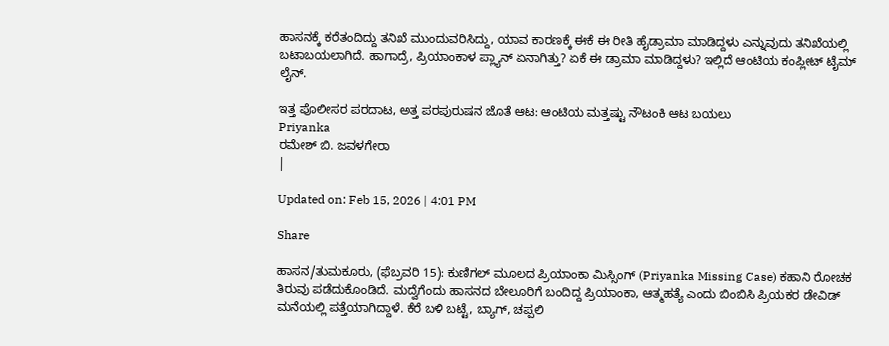ಹಾಸನಕ್ಕೆ ಕರೆತಂದಿದ್ದು ತನಿಖೆ ಮುಂದುವರಿಸಿದ್ದು, ಯಾವ ಕಾರಣಕ್ಕೆ ಈಕೆ ಈ ರೀತಿ ಹೈಡ್ರಾಮಾ ಮಾಡಿದ್ದಳು ಎನ್ನುವುದು ತನಿಖೆಯಲ್ಲಿ ಬಟಾಬಯಲಾಗಿದೆ. ಹಾಗಾದ್ರೆ, ಪ್ರಿಯಾಂಕಾಳ ಪ್ಲ್ಯಾನ್ ಏನಾಗಿತ್ತು? ಏಕೆ ಈ ಡ್ರಾಮಾ ಮಾಡಿದ್ದಳು? ಇಲ್ಲಿದೆ ಆಂಟಿಯ ಕಂಪ್ಲೀಟ್ ಟೈಮ್ ಲೈನ್.

ಇತ್ತ ಪೊಲೀಸರ ಪರದಾಟ, ಅತ್ತ ಪರಪುರುಷನ ಜೊತೆ ಆಟ: ಆಂಟಿಯ ಮತ್ತಷ್ಟು ನೌಟಂಕಿ ಆಟ ಬಯಲು
Priyanka
ರಮೇಶ್ ಬಿ. ಜವಳಗೇರಾ
|

Updated on: Feb 15, 2026 | 4:01 PM

Share

ಹಾಸನ/ತುಮಕೂರು, (ಫೆಬ್ರವರಿ 15): ಕುಣಿಗಲ್ ಮೂಲದ ಪ್ರಿಯಾಂಕಾ ಮಿಸ್ಸಿಂಗ್ (Priyanka Missing Case) ಕಹಾನಿ ರೋಚಕ ತಿರುವು ಪಡೆದುಕೊಂಡಿದೆ. ಮದ್ವೆಗೆಂದು ಹಾಸನದ ಬೇಲೂರಿಗೆ ಬಂದಿದ್ದ ಪ್ರಿಯಾಂಕಾ, ಆತ್ಮಹತ್ಯೆ ಎಂದು ಬಿಂಬಿಸಿ ಪ್ರಿಯಕರ ಡೇವಿಡ್ ಮನೆಯಲ್ಲಿ ಪತ್ತೆಯಾಗಿದ್ದಾಳೆ. ಕೆರೆ ಬಳಿ ಬಟ್ಟೆ, ಬ್ಯಾಗ್, ಚಪ್ಪಲಿ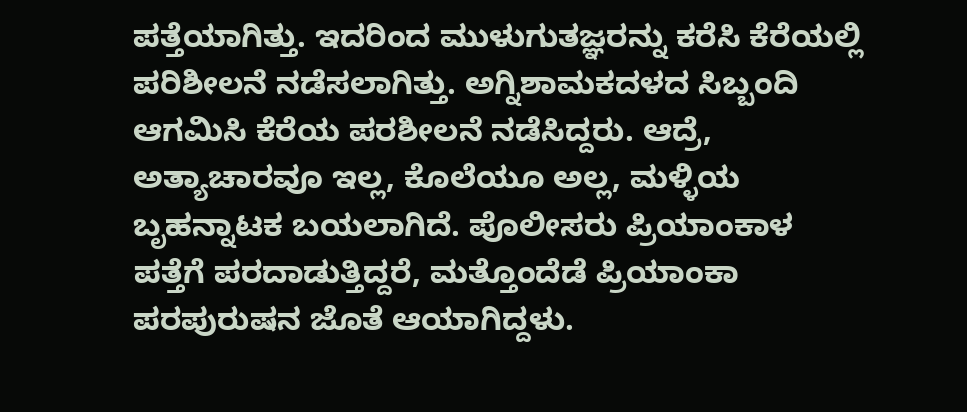ಪತ್ತೆಯಾಗಿತ್ತು. ಇದರಿಂದ ಮುಳುಗುತಜ್ಞರನ್ನು ಕರೆಸಿ ಕೆರೆಯಲ್ಲಿ ಪರಿಶೀಲನೆ ನಡೆಸಲಾಗಿತ್ತು. ಅಗ್ನಿಶಾಮಕದಳದ ಸಿಬ್ಬಂದಿ ಆಗಮಿಸಿ ಕೆರೆಯ ಪರಶೀಲನೆ ನಡೆಸಿದ್ದರು. ಆದ್ರೆ, ಅತ್ಯಾಚಾರವೂ ಇಲ್ಲ, ಕೊಲೆಯೂ ಅಲ್ಲ, ಮಳ್ಳಿಯ ಬೃಹನ್ನಾಟಕ ಬಯಲಾಗಿದೆ. ಪೊಲೀಸರು ಪ್ರಿಯಾಂಕಾಳ ಪತ್ತೆಗೆ ಪರದಾಡುತ್ತಿದ್ದರೆ, ಮತ್ತೊಂದೆಡೆ ಪ್ರಿಯಾಂಕಾ ಪರಪುರುಷನ ಜೊತೆ ಆಯಾಗಿದ್ದಳು.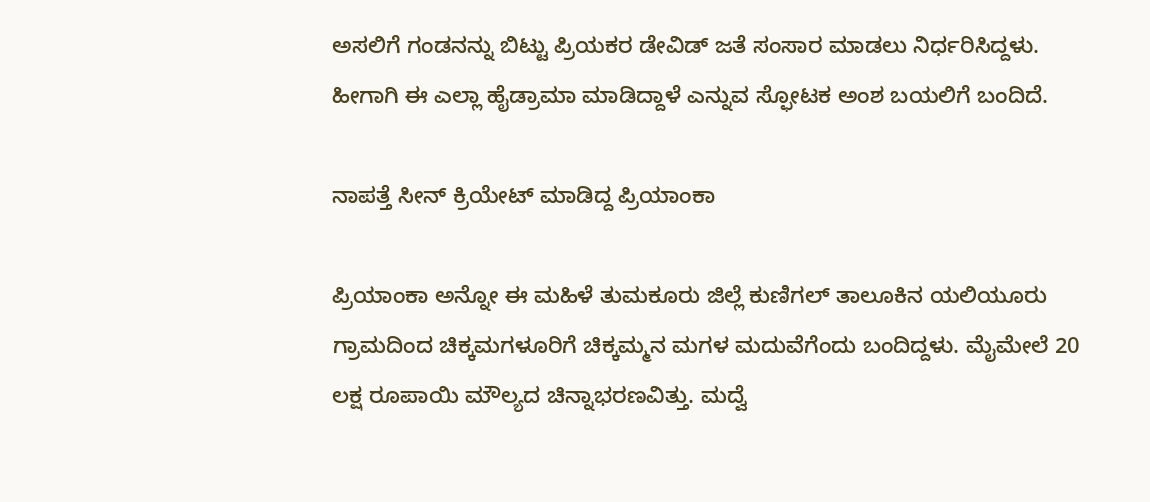ಅಸಲಿಗೆ ಗಂಡನನ್ನು ಬಿಟ್ಟು ಪ್ರಿಯಕರ ಡೇವಿಡ್ ಜತೆ ಸಂಸಾರ ಮಾಡಲು ನಿರ್ಧರಿಸಿದ್ದಳು. ಹೀಗಾಗಿ ಈ ಎಲ್ಲಾ ಹೈಡ್ರಾಮಾ ಮಾಡಿದ್ದಾಳೆ ಎನ್ನುವ ಸ್ಫೋಟಕ ಅಂಶ ಬಯಲಿಗೆ ಬಂದಿದೆ.

ನಾಪತ್ತೆ ಸೀನ್‌ ಕ್ರಿಯೇಟ್ ಮಾಡಿದ್ದ ಪ್ರಿಯಾಂಕಾ

ಪ್ರಿಯಾಂಕಾ ಅನ್ನೋ ಈ ಮಹಿಳೆ ತುಮಕೂರು ಜಿಲ್ಲೆ ಕುಣಿಗಲ್‌ ತಾಲೂಕಿನ ಯಲಿಯೂರು ಗ್ರಾಮದಿಂದ ಚಿಕ್ಕಮಗಳೂರಿಗೆ ಚಿಕ್ಕಮ್ಮನ ಮಗಳ ಮದುವೆಗೆಂದು ಬಂದಿದ್ದಳು. ಮೈಮೇಲೆ 20 ಲಕ್ಷ ರೂಪಾಯಿ ಮೌಲ್ಯದ ಚಿನ್ನಾಭರಣವಿತ್ತು. ಮದ್ವೆ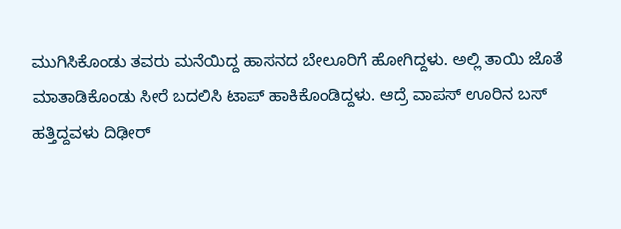ಮುಗಿಸಿಕೊಂಡು ತವರು ಮನೆಯಿದ್ದ ಹಾಸನದ ಬೇಲೂರಿಗೆ ಹೋಗಿದ್ದಳು. ಅಲ್ಲಿ ತಾಯಿ ಜೊತೆ ಮಾತಾಡಿಕೊಂಡು ಸೀರೆ ಬದಲಿಸಿ ಟಾಪ್ ಹಾಕಿಕೊಂಡಿದ್ದಳು. ಆದ್ರೆ ವಾಪಸ್ ಊರಿನ ಬಸ್ ಹತ್ತಿದ್ದವಳು ದಿಢೀರ್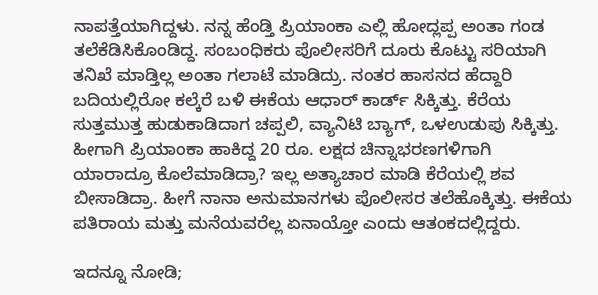ನಾಪತ್ತೆಯಾಗಿದ್ದಳು. ನನ್ನ ಹೆಂಡ್ತಿ ಪ್ರಿಯಾಂಕಾ ಎಲ್ಲಿ ಹೋದ್ಲಪ್ಪ ಅಂತಾ ಗಂಡ ತಲೆಕೆಡಿಸಿಕೊಂಡಿದ್ದ. ಸಂಬಂಧಿಕರು ಪೊಲೀಸರಿಗೆ ದೂರು ಕೊಟ್ಟು ಸರಿಯಾಗಿ ತನಿಖೆ ಮಾಡ್ತಿಲ್ಲ ಅಂತಾ ಗಲಾಟೆ ಮಾಡಿದ್ರು. ನಂತರ ಹಾಸನದ ಹೆದ್ದಾರಿ ಬದಿಯಲ್ಲಿರೋ ಕಲ್ಕೆರೆ ಬಳಿ ಈಕೆಯ ಆಧಾರ್‌ ಕಾರ್ಡ್‌ ಸಿಕ್ಕಿತ್ತು. ಕೆರೆಯ ಸುತ್ತಮುತ್ತ ಹುಡುಕಾಡಿದಾಗ ಚಪ್ಪಲಿ, ವ್ಯಾನಿಟಿ ಬ್ಯಾಗ್, ಒಳಉಡುಪು ಸಿಕ್ಕಿತ್ತು. ಹೀಗಾಗಿ ಪ್ರಿಯಾಂಕಾ ಹಾಕಿದ್ದ 20 ರೂ. ಲಕ್ಷದ ಚಿನ್ನಾಭರಣಗಳಿಗಾಗಿ ಯಾರಾದ್ರೂ ಕೊಲೆಮಾಡಿದ್ರಾ? ಇಲ್ಲ ಅತ್ಯಾಚಾರ ಮಾಡಿ ಕೆರೆಯಲ್ಲಿ ಶವ ಬೀಸಾಡಿದ್ರಾ. ಹೀಗೆ ನಾನಾ ಅನುಮಾನಗಳು ಪೊಲೀಸರ ತಲೆಹೊಕ್ಕಿತ್ತು. ಈಕೆಯ ಪತಿರಾಯ ಮತ್ತು ಮನೆಯವರೆಲ್ಲ ಏನಾಯ್ತೋ ಎಂದು ಆತಂಕದಲ್ಲಿದ್ದರು.

ಇದನ್ನೂ ನೋಡಿ;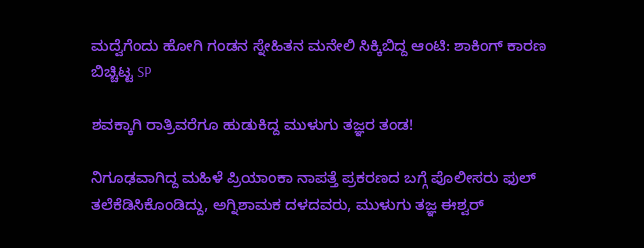ಮದ್ವೆಗೆಂದು ಹೋಗಿ ಗಂಡನ ಸ್ನೇಹಿತನ ಮನೇಲಿ ಸಿಕ್ಕಿಬಿದ್ದ ಆಂಟಿ: ಶಾಕಿಂಗ್ ಕಾರಣ ಬಿಚ್ಚಿಟ್ಟ SP

ಶವಕ್ಕಾಗಿ ರಾತ್ರಿವರೆಗೂ ಹುಡುಕಿದ್ದ ಮುಳುಗು ತಜ್ಞರ ತಂಡ!

ನಿಗೂಢವಾಗಿದ್ದ ಮಹಿಳೆ ಪ್ರಿಯಾಂಕಾ ನಾಪತ್ತೆ ಪ್ರಕರಣದ ಬಗ್ಗೆ ಪೊಲೀಸರು ಫುಲ್ ತಲೆಕೆಡಿಸಿಕೊಂಡಿದ್ದು, ಅಗ್ನಿಶಾಮಕ ದಳದವರು, ಮುಳುಗು ತಜ್ಞ ಈಶ್ವರ್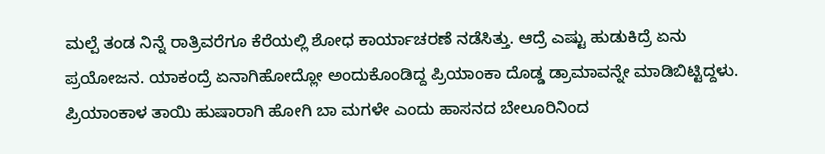ಮಲ್ಪೆ ತಂಡ ನಿನ್ನೆ ರಾತ್ರಿವರೆಗೂ ಕೆರೆಯಲ್ಲಿ ಶೋಧ ಕಾರ್ಯಾಚರಣೆ ನಡೆಸಿತ್ತು. ಆದ್ರೆ ಎಷ್ಟು ಹುಡುಕಿದ್ರೆ ಏನು ಪ್ರಯೋಜನ. ಯಾಕಂದ್ರೆ ಏನಾಗಿಹೋದ್ಲೋ ಅಂದುಕೊಂಡಿದ್ದ ಪ್ರಿಯಾಂಕಾ ದೊಡ್ಡ ಡ್ರಾಮಾವನ್ನೇ ಮಾಡಿಬಿಟ್ಟಿದ್ದಳು. ಪ್ರಿಯಾಂಕಾಳ ತಾಯಿ ಹುಷಾರಾಗಿ ಹೋಗಿ ಬಾ ಮಗಳೇ ಎಂದು ಹಾಸನದ ಬೇಲೂರಿನಿಂದ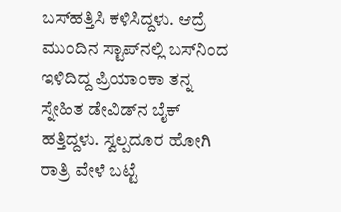ಬಸ್‌ಹತ್ತಿಸಿ ಕಳಿಸಿದ್ದಳು. ಆದ್ರೆ ಮುಂದಿನ ಸ್ಟಾಪ್‌ನಲ್ಲಿ ಬಸ್‌ನಿಂದ ಇಳಿದಿದ್ದ ಪ್ರಿಯಾಂಕಾ ತನ್ನ ಸ್ನೇಹಿತ ಡೇವಿಡ್‌ನ ಬೈಕ್ ಹತ್ತಿದ್ದಳು. ಸ್ವಲ್ಪದೂರ ಹೋಗಿ ರಾತ್ರಿ ವೇಳೆ ಬಟ್ಟೆ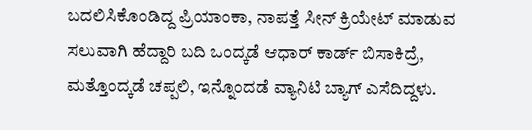ಬದಲಿಸಿಕೊಂಡಿದ್ದ ಪ್ರಿಯಾಂಕಾ, ನಾಪತ್ತೆ ಸೀನ್ ಕ್ರಿಯೇಟ್ ಮಾಡುವ ಸಲುವಾಗಿ ಹೆದ್ದಾರಿ ಬದಿ ಒಂದ್ಕಡೆ ಆಧಾರ್ ಕಾರ್ಡ್ ಬಿಸಾಕಿದ್ರೆ, ಮತ್ತೊಂದ್ಕಡೆ ಚಪ್ಪಲಿ, ಇನ್ನೊಂದಡೆ ವ್ಯಾನಿಟಿ ಬ್ಯಾಗ್ ಎಸೆದಿದ್ದಳು.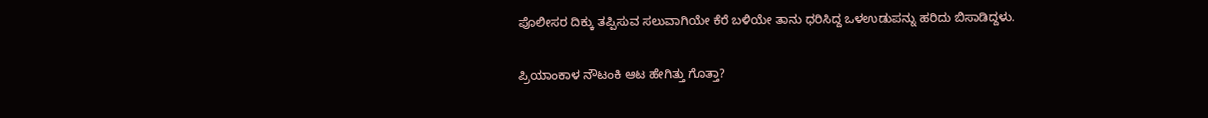ಪೊಲೀಸರ ದಿಕ್ಕು ತಪ್ಪಿಸುವ ಸಲುವಾಗಿಯೇ ಕೆರೆ ಬಳಿಯೇ ತಾನು ಧರಿಸಿದ್ದ ಒಳಉಡುಪನ್ನು ಹರಿದು ಬಿಸಾಡಿದ್ದಳು.

ಪ್ರಿಯಾಂಕಾಳ ನೌಟಂಕಿ ಆಟ ಹೇಗಿತ್ತು ಗೊತ್ತಾ?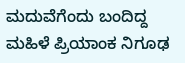ಮದುವೆಗೆಂದು ಬಂದಿದ್ದ ಮಹಿಳೆ ಪ್ರಿಯಾಂಕ ನಿಗೂಢ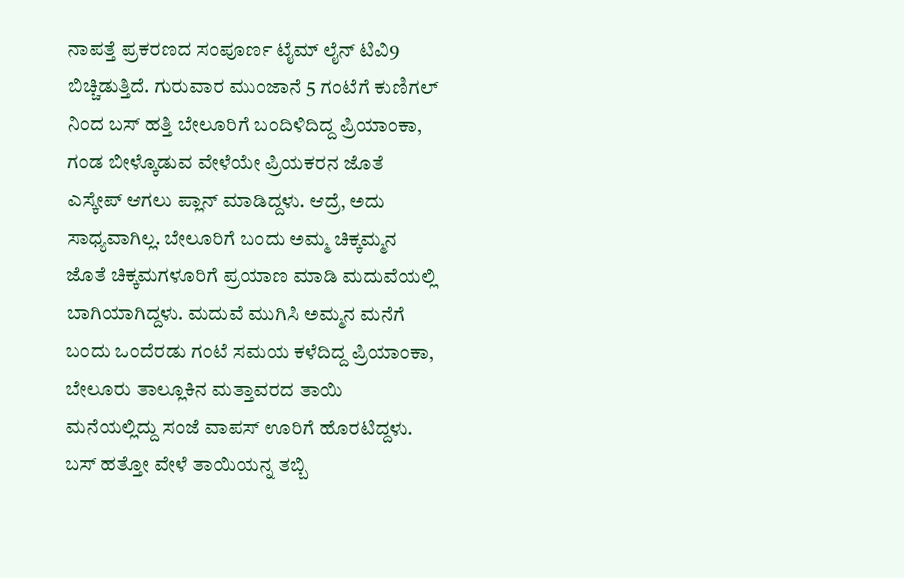ನಾಪತ್ತೆ ಪ್ರಕರಣದ ಸಂಪೂರ್ಣ ಟೈಮ್ ಲೈನ್ ಟಿವಿ9 ಬಿಚ್ಚಿಡುತ್ತಿದೆ. ಗುರುವಾರ ಮುಂಜಾನೆ 5 ಗಂಟೆಗೆ ಕುಣಿಗಲ್ ನಿಂದ ಬಸ್ ಹತ್ತಿ ಬೇಲೂರಿಗೆ ಬಂದಿಳಿದಿದ್ದ ಪ್ರಿಯಾಂಕಾ, ಗಂಡ ಬೀಳ್ಕೊಡುವ ವೇಳೆಯೇ ಪ್ರಿಯಕರನ ಜೊತೆ ಎಸ್ಕೇಪ್ ಆಗಲು ಪ್ಲಾನ್ ಮಾಡಿದ್ದಳು. ಆದ್ರೆ, ಅದು ಸಾಧ್ಯವಾಗಿಲ್ಲ. ಬೇಲೂರಿಗೆ ಬಂದು ಅಮ್ಮ ಚಿಕ್ಕಮ್ಮನ‌ ಜೊತೆ ಚಿಕ್ಕಮಗಳೂರಿಗೆ ಪ್ರಯಾಣ ಮಾಡಿ ಮದುವೆಯಲ್ಲಿ ಬಾಗಿಯಾಗಿದ್ದಳು. ಮದುವೆ ಮುಗಿಸಿ ಅಮ್ಮನ ಮನೆಗೆ ಬಂದು ಒಂದೆರಡು ಗಂಟೆ ಸಮಯ ಕಳೆದಿದ್ದ ಪ್ರಿಯಾಂಕಾ, ಬೇಲೂರು ತಾಲ್ಲೂಕಿನ ಮತ್ತಾವರದ ತಾಯಿ ಮನೆಯಲ್ಲಿದ್ದು ಸಂಜೆ ವಾಪಸ್ ಊರಿಗೆ ಹೊರಟಿದ್ದಳು. ಬಸ್ ಹತ್ತೋ ವೇಳೆ ತಾಯಿಯನ್ನ ತಬ್ಬಿ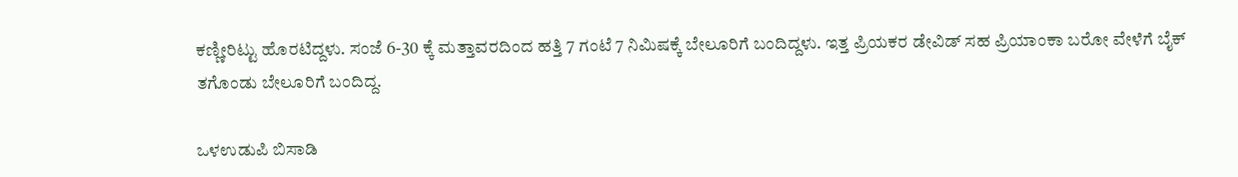ಕಣ್ಣೀರಿಟ್ಟು ಹೊರಟಿದ್ದಳು. ಸಂಜೆ 6-30 ಕ್ಕೆ ಮತ್ತಾವರದಿಂದ ಹತ್ತಿ 7 ಗಂಟೆ 7 ನಿಮಿಷಕ್ಕೆ ಬೇಲೂರಿಗೆ ಬಂದಿದ್ದಳು. ಇತ್ತ ಪ್ರಿಯಕರ ಡೇವಿಡ್ ಸಹ ಪ್ರಿಯಾಂಕಾ ಬರೋ ವೇಳೆಗೆ ಬೈಕ್ ತಗೊಂಡು ಬೇಲೂರಿಗೆ ಬಂದಿದ್ದ.

ಒಳಉಡುಪಿ ಬಿಸಾಡಿ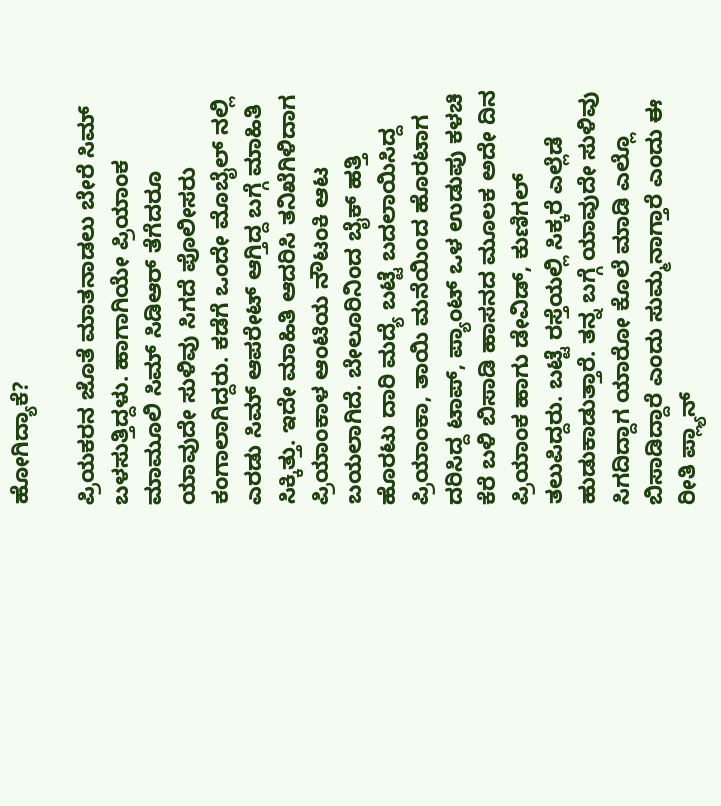ಹೋಗಿದ್ಯಾಕೆ?

ಪ್ರಿಯಕರನ ಜೊತೆ ಮಾತನಾಡಲು ಬೇರೆ ಸಿಮ್ ಬಳಸುತ್ತಿದ್ದಳು. ಹಾಗಾಗಿಯೇ ಪ್ರಿಯಾಂಕ ಮಾಮೂಲಿ ಸಿಮ್ ಸಿಡಿಆರ್ ತೆಗೆದರೂ ಯಾವುದೇ ಸುಳಿವು ಸಿಗದೆ ಪೊಲೀಸರು ಕಂಗಾಲಾಗಿದ್ದರು. ಕಡೆಗೆ ಒಂದೇ ಮೊಬೈಲ್ ನಲ್ಲಿ ಎರಡು ಸಿಮ್ ಆಪರೇಟ್ ಆಗ್ತಿದ್ದ ಬಗ್ಗೆ ಮಾಹಿತಿ ಸಿಕ್ಕಿತ್ತು. ಇದೇ ಮಾಹಿತಿ ಆದರಿಸಿ ತನಿಖೆಗಿಳಿದಾಗ ಪ್ರಿಯಾಂಕಾಳ ಆಂಟಿಯ ನೌಟಂಕಿ ಆಟ ಬಯಲಾಗಿದೆ. ಬೇಲೂರಿನಿಂದ ಬೈಕ್ ಹತ್ತಿ ಹೊರಟು ದಾರಿ ಮದ್ಯೆ ಬಟ್ಟೆ ಬದಲಾಯಿಸಿದ್ದ ಪ್ರಿಯಾಂಕಾ, ತಾಯಿ ಮನೆಯಿಂದ ಹೊರಟಾಗ ದರಿಸಿದ್ದ ಟಾಪ್, ಪ್ಯಾಂಟ್ ಒಳ ಉಡುಪು ಕಳಚಿ ಕೆರೆ ಬಳಿ ಬಿಸಾಡಿ ಹಾಸನದ ಮೂಲಕ ಅದೇ ದಿನ ಪ್ರಿಯಾಂಕ ಹಾಗು ಡೇವಿಡ್, ಕುಣಿಗಲ್ ತಲುಪಿದ್ದರು. ಬಟ್ಟೆ ರಸ್ತೆಯಲ್ಲಿ ಸಿಕ್ಕರೆ ಎಲ್ಲೆಡೆ ಹುಡುಕಾಡುತ್ತಾರೆ. ತನ್ನ ಬಗ್ಗೆ ಯಾವುದೇ ಸುಳಿವು ಸಿಗದಿದ್ದಾಗ ಯಾರೋ ಕೊಲೆ ಮಾಡಿ ಎಲ್ಲೊ ಬಿಸಾಡಿದ್ದಾರೆ ಎಂದು ಸುಮ್ಮನಾಗ್ತಾರೆ ಎಂದು ಈ ರೀತಿ ಪ್ಲ್ಯಾನ್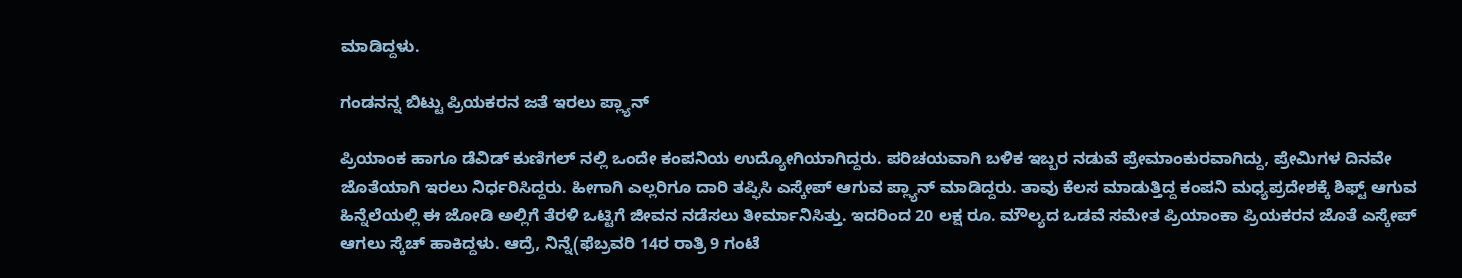ಮಾಡಿದ್ದಳು.

ಗಂಡನನ್ನ ಬಿಟ್ಟು ಪ್ರಿಯಕರನ ಜತೆ ಇರಲು ಪ್ಲ್ಯಾನ್

ಪ್ರಿಯಾಂಕ ಹಾಗೂ ಡೆವಿಡ್ ಕುಣಿಗಲ್ ನಲ್ಲಿ ಒಂದೇ ಕಂಪನಿಯ ಉದ್ಯೋಗಿಯಾಗಿದ್ದರು. ಪರಿಚಯವಾಗಿ ಬಳಿಕ ಇಬ್ಬರ ನಡುವೆ ಪ್ರೇಮಾಂಕುರವಾಗಿದ್ದು, ಪ್ರೇಮಿಗಳ ದಿನವೇ ಜೊತೆಯಾಗಿ ಇರಲು ನಿರ್ಧರಿಸಿದ್ದರು. ಹೀಗಾಗಿ ಎಲ್ಲರಿಗೂ ದಾರಿ ತಪ್ಫಿಸಿ ಎಸ್ಕೇಪ್ ಆಗುವ ಪ್ಲ್ಯಾನ್ ಮಾಡಿದ್ದರು. ತಾವು ಕೆಲಸ ಮಾಡುತ್ತಿದ್ದ ಕಂಪನಿ ಮಧ್ಯಪ್ರದೇಶಕ್ಕೆ ಶಿಫ್ಟ್ ಆಗುವ ಹಿನ್ನೆಲೆಯಲ್ಲಿ ಈ ಜೋಡಿ ಅಲ್ಲಿಗೆ ತೆರಳಿ ಒಟ್ಟಿಗೆ ಜೀವನ ನಡೆಸಲು ತೀರ್ಮಾನಿಸಿತ್ತು. ಇದರಿಂದ 20 ಲಕ್ಷ ರೂ. ಮೌಲ್ಯದ ಒಡವೆ ಸಮೇತ ಪ್ರಿಯಾಂಕಾ ಪ್ರಿಯಕರನ ಜೊತೆ ಎಸ್ಕೇಪ್ ಆಗಲು ಸ್ಕೆಚ್ ಹಾಕಿದ್ದಳು. ಆದ್ರೆ, ನಿನ್ನೆ(ಫೆಬ್ರವರಿ 14ರ ರಾತ್ರಿ 9 ಗಂಟೆ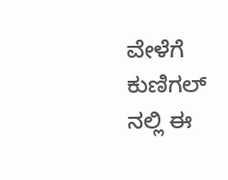ವೇಳೆಗೆ ಕುಣಿಗಲ್ ನಲ್ಲಿ ಈ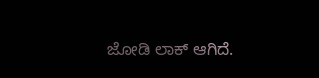ಜೋಡಿ ಲಾಕ್ ಆಗಿದೆ.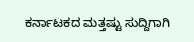ಕರ್ನಾಟಕದ ಮತ್ತಷ್ಟು ಸುದ್ದಿಗಾಗಿ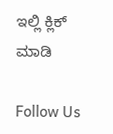ಇಲ್ಲಿ ಕ್ಲಿಕ್ ಮಾಡಿ

Follow Us